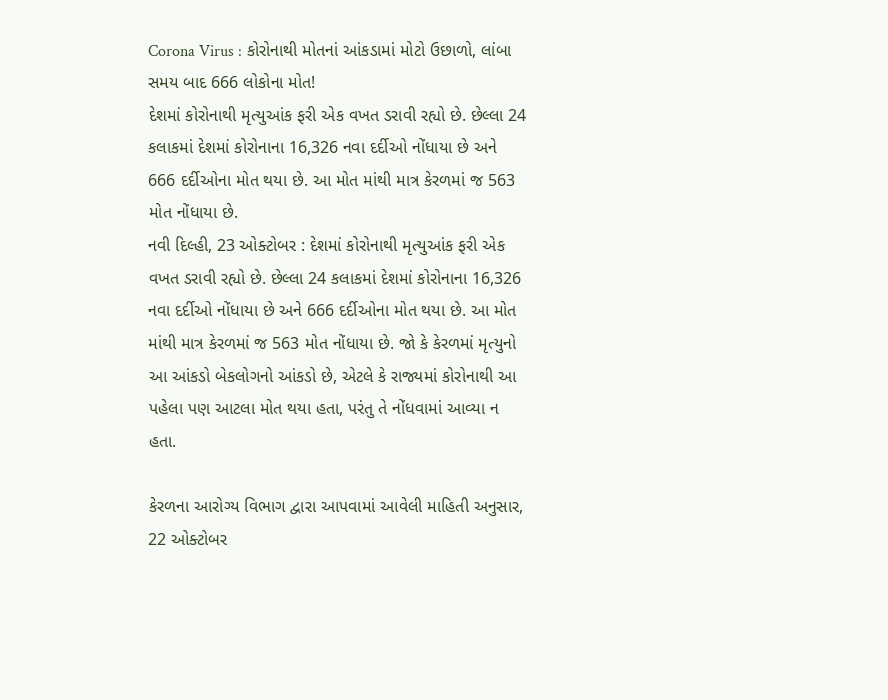Corona Virus : કોરોનાથી મોતનાં આંકડામાં મોટો ઉછાળો, લાંબા સમય બાદ 666 લોકોના મોત!
દેશમાં કોરોનાથી મૃત્યુઆંક ફરી એક વખત ડરાવી રહ્યો છે. છેલ્લા 24 કલાકમાં દેશમાં કોરોનાના 16,326 નવા દર્દીઓ નોંધાયા છે અને 666 દર્દીઓના મોત થયા છે. આ મોત માંથી માત્ર કેરળમાં જ 563 મોત નોંધાયા છે.
નવી દિલ્હી, 23 ઓક્ટોબર : દેશમાં કોરોનાથી મૃત્યુઆંક ફરી એક વખત ડરાવી રહ્યો છે. છેલ્લા 24 કલાકમાં દેશમાં કોરોનાના 16,326 નવા દર્દીઓ નોંધાયા છે અને 666 દર્દીઓના મોત થયા છે. આ મોત માંથી માત્ર કેરળમાં જ 563 મોત નોંધાયા છે. જો કે કેરળમાં મૃત્યુનો આ આંકડો બેકલોગનો આંકડો છે, એટલે કે રાજ્યમાં કોરોનાથી આ પહેલા પણ આટલા મોત થયા હતા, પરંતુ તે નોંધવામાં આવ્યા ન હતા.

કેરળના આરોગ્ય વિભાગ દ્વારા આપવામાં આવેલી માહિતી અનુસાર, 22 ઓક્ટોબર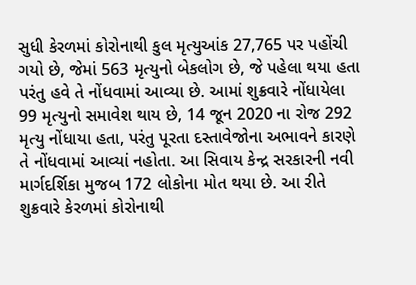સુધી કેરળમાં કોરોનાથી કુલ મૃત્યુઆંક 27,765 પર પહોંચી ગયો છે, જેમાં 563 મૃત્યુનો બેકલોગ છે, જે પહેલા થયા હતા પરંતુ હવે તે નોંધવામાં આવ્યા છે. આમાં શુક્રવારે નોંધાયેલા 99 મૃત્યુનો સમાવેશ થાય છે, 14 જૂન 2020 ના રોજ 292 મૃત્યુ નોંધાયા હતા, પરંતુ પૂરતા દસ્તાવેજોના અભાવને કારણે તે નોંધવામાં આવ્યાં નહોતા. આ સિવાય કેન્દ્ર સરકારની નવી માર્ગદર્શિકા મુજબ 172 લોકોના મોત થયા છે. આ રીતે શુક્રવારે કેરળમાં કોરોનાથી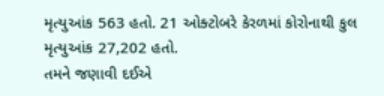મૃત્યુઆંક 563 હતો. 21 ઓક્ટોબરે કેરળમાં કોરોનાથી કુલ મૃત્યુઆંક 27,202 હતો.
તમને જણાવી દઈએ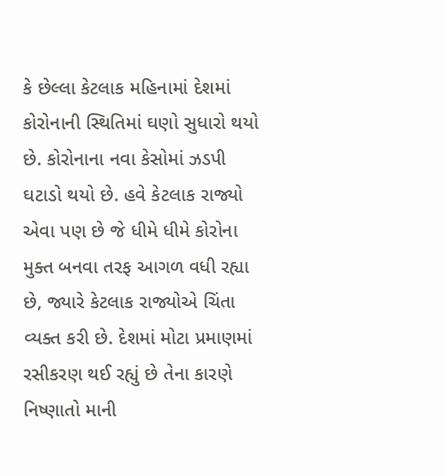કે છેલ્લા કેટલાક મહિનામાં દેશમાં કોરોનાની સ્થિતિમાં ઘણો સુધારો થયો છે. કોરોનાના નવા કેસોમાં ઝડપી ઘટાડો થયો છે. હવે કેટલાક રાજ્યો એવા પણ છે જે ધીમે ધીમે કોરોના મુક્ત બનવા તરફ આગળ વધી રહ્યા છે, જ્યારે કેટલાક રાજ્યોએ ચિંતા વ્યક્ત કરી છે. દેશમાં મોટા પ્રમાણમાં રસીકરણ થઈ રહ્યું છે તેના કારણે નિષ્ણાતો માની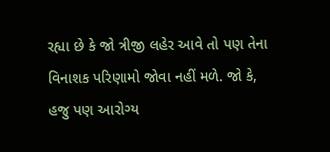રહ્યા છે કે જો ત્રીજી લહેર આવે તો પણ તેના વિનાશક પરિણામો જોવા નહીં મળે. જો કે, હજુ પણ આરોગ્ય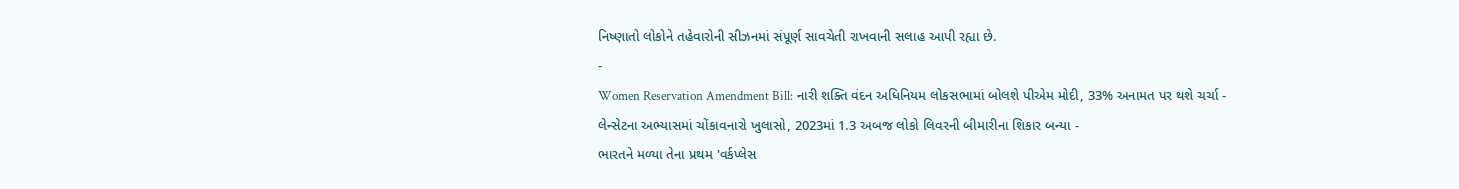નિષ્ણાતો લોકોને તહેવારોની સીઝનમાં સંપૂર્ણ સાવચેતી રાખવાની સલાહ આપી રહ્યા છે.
-
Women Reservation Amendment Bill: નારી શક્તિ વંદન અધિનિયમ લોકસભામાં બોલશે પીએમ મોદી, 33% અનામત પર થશે ચર્ચા -
લેન્સેટના અભ્યાસમાં ચોંકાવનારો ખુલાસો, 2023માં 1.3 અબજ લોકો લિવરની બીમારીના શિકાર બન્યા -
ભારતને મળ્યા તેના પ્રથમ 'વર્કપ્લેસ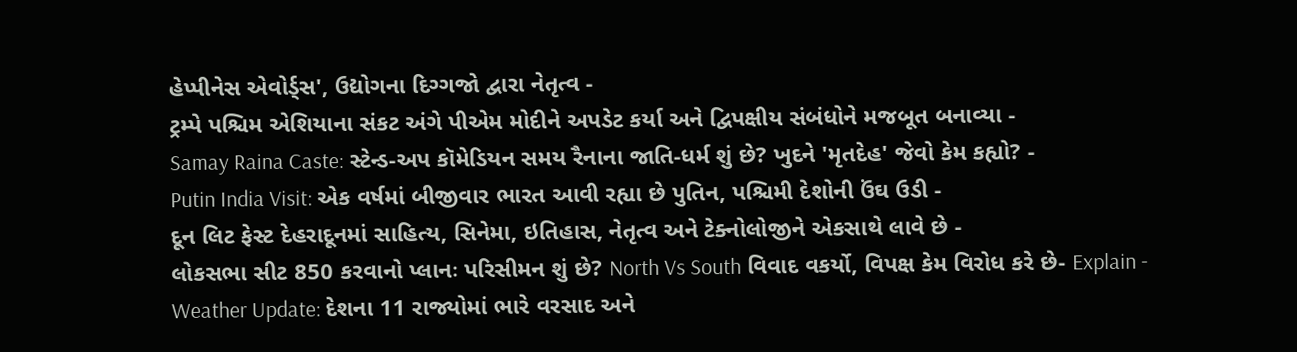હેપ્પીનેસ એવોર્ડ્સ', ઉદ્યોગના દિગ્ગજો દ્વારા નેતૃત્વ -
ટ્રમ્પે પશ્ચિમ એશિયાના સંકટ અંગે પીએમ મોદીને અપડેટ કર્યા અને દ્વિપક્ષીય સંબંધોને મજબૂત બનાવ્યા -
Samay Raina Caste: સ્ટેન્ડ-અપ કૉમેડિયન સમય રૈનાના જાતિ-ધર્મ શું છે? ખુદને 'મૃતદેહ' જેવો કેમ કહ્યો? -
Putin India Visit: એક વર્ષમાં બીજીવાર ભારત આવી રહ્યા છે પુતિન, પશ્ચિમી દેશોની ઉંઘ ઉડી -
દૂન લિટ ફેસ્ટ દેહરાદૂનમાં સાહિત્ય, સિનેમા, ઇતિહાસ, નેતૃત્વ અને ટેક્નોલોજીને એકસાથે લાવે છે -
લોકસભા સીટ 850 કરવાનો પ્લાનઃ પરિસીમન શું છે? North Vs South વિવાદ વકર્યો, વિપક્ષ કેમ વિરોધ કરે છે- Explain -
Weather Update: દેશના 11 રાજ્યોમાં ભારે વરસાદ અને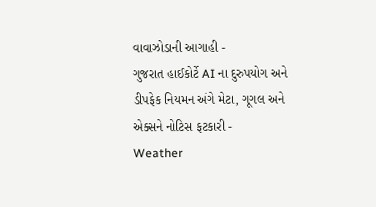વાવાઝોડાની આગાહી -
ગુજરાત હાઈકોર્ટે AI ના દુરુપયોગ અને ડીપફેક નિયમન અંગે મેટા, ગૂગલ અને એક્સને નોટિસ ફટકારી -
Weather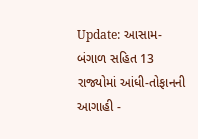Update: આસામ-બંગાળ સહિત 13 રાજ્યોમાં આંધી-તોફાનની આગાહી -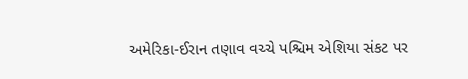અમેરિકા-ઈરાન તણાવ વચ્ચે પશ્ચિમ એશિયા સંકટ પર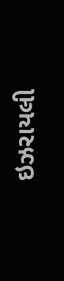ઇઝરાયલી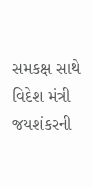સમકક્ષ સાથે વિદેશ મંત્રી જયશંકરની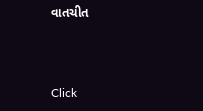વાતચીત



Click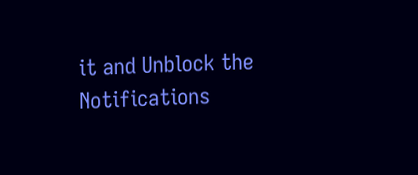it and Unblock the Notifications